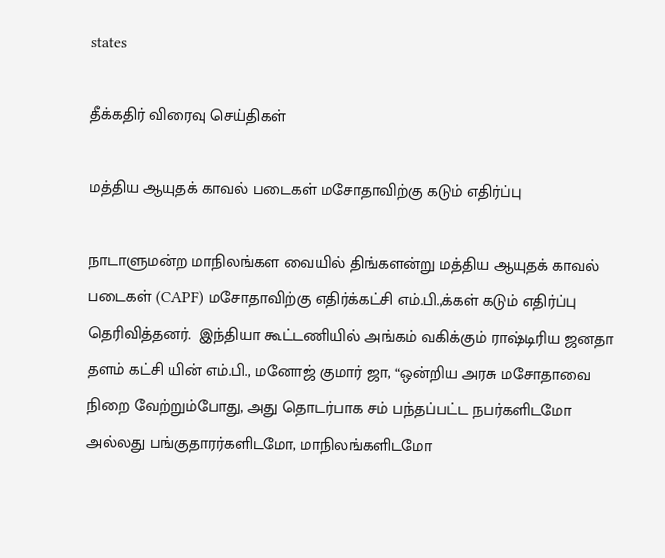states

தீக்கதிர் விரைவு செய்திகள்

மத்திய ஆயுதக் காவல் படைகள் மசோதாவிற்கு கடும் எதிர்ப்பு

நாடாளுமன்ற மாநிலங்கள வையில் திங்களன்று மத்திய ஆயுதக் காவல் படைகள் (CAPF) மசோதாவிற்கு எதிர்க்கட்சி எம்.பி.,க்கள் கடும் எதிர்ப்பு தெரிவித்தனர்.  இந்தியா கூட்டணியில் அங்கம் வகிக்கும் ராஷ்டிரிய ஜனதா தளம் கட்சி யின் எம்.பி., மனோஜ் குமார் ஜா, “ஒன்றிய அரசு மசோதாவை நிறை வேற்றும்போது, அது தொடர்பாக சம் பந்தப்பட்ட நபர்களிடமோ அல்லது பங்குதாரர்களிடமோ, மாநிலங்களிடமோ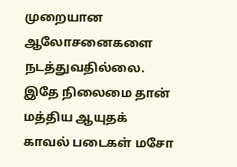முறையான ஆலோசனைகளை நடத்துவதில்லை.  இதே நிலைமை தான் மத்திய ஆயுதக் காவல் படைகள் மசோ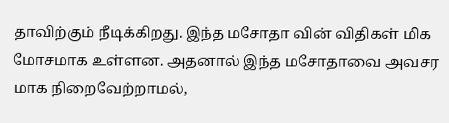தாவிற்கும் நீடிக்கிறது. இந்த மசோதா வின் விதிகள் மிக மோசமாக உள்ளன. அதனால் இந்த மசோதாவை அவசர மாக நிறைவேற்றாமல்,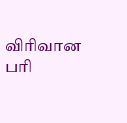விரிவான பரி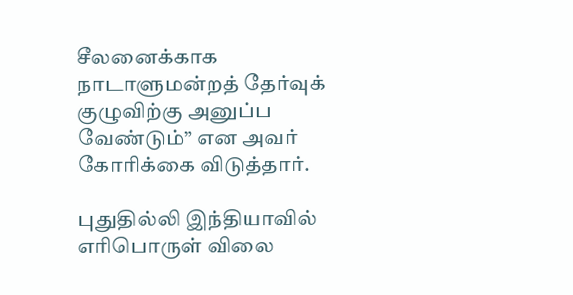சீலனைக்காக நாடாளுமன்றத் தேர்வுக் குழுவிற்கு அனுப்ப வேண்டும்” என அவர் கோரிக்கை விடுத்தார்.

புதுதில்லி இந்தியாவில் எரிபொருள் விலை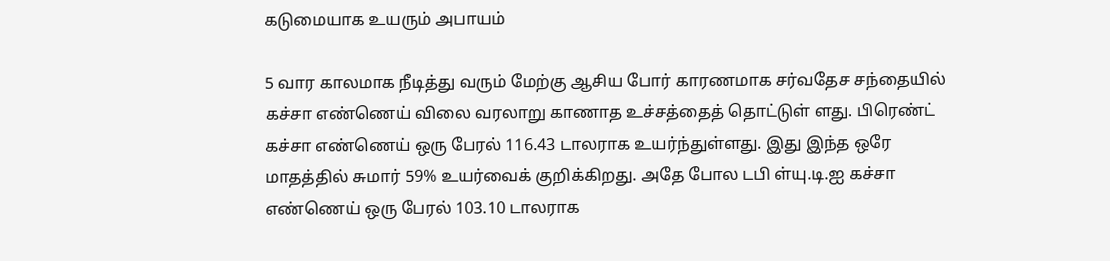கடுமையாக உயரும் அபாயம்

5 வார காலமாக நீடித்து வரும் மேற்கு ஆசிய போர் காரணமாக சர்வதேச சந்தையில் கச்சா எண்ணெய் விலை வரலாறு காணாத உச்சத்தைத் தொட்டுள் ளது. பிரெண்ட் கச்சா எண்ணெய் ஒரு பேரல் 116.43 டாலராக உயர்ந்துள்ளது. இது இந்த ஒரே மாதத்தில் சுமார் 59% உயர்வைக் குறிக்கிறது. அதே போல டபி ள்யு.டி.ஐ கச்சா எண்ணெய் ஒரு பேரல் 103.10 டாலராக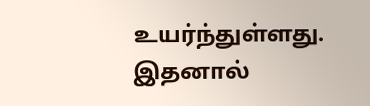உயர்ந்துள்ளது. இதனால்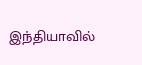இந்தியாவில்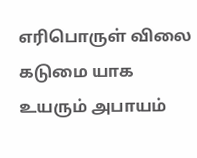எரிபொருள் விலை கடுமை யாக உயரும் அபாயம்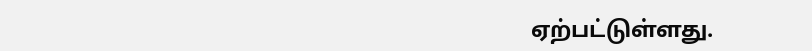ஏற்பட்டுள்ளது.